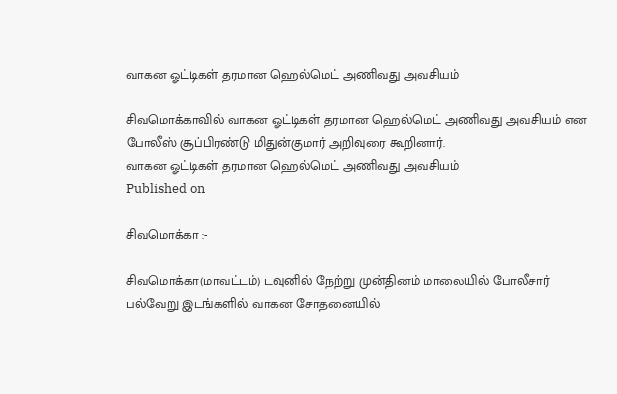வாகன ஓட்டிகள் தரமான ஹெல்மெட் அணிவது அவசியம்

சிவமொக்காவில் வாகன ஓட்டிகள் தரமான ஹெல்மெட் அணிவது அவசியம் என போலீஸ் சூப்பிரண்டு மிதுன்குமார் அறிவுரை கூறினார்.
வாகன ஓட்டிகள் தரமான ஹெல்மெட் அணிவது அவசியம்
Published on

சிவமொக்கா :-

சிவமொக்கா(மாவட்டம்) டவுனில் நேற்று முன்தினம் மாலையில் போலீசார் பல்வேறு இடங்களில் வாகன சோதனையில்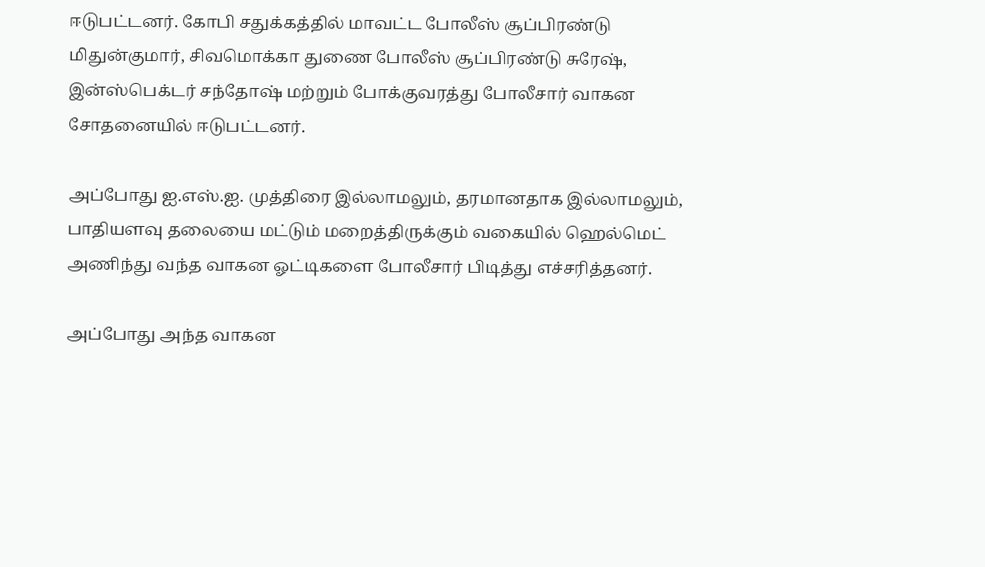ஈடுபட்டனர். கோபி சதுக்கத்தில் மாவட்ட போலீஸ் சூப்பிரண்டு மிதுன்குமார், சிவமொக்கா துணை போலீஸ் சூப்பிரண்டு சுரேஷ், இன்ஸ்பெக்டர் சந்தோஷ் மற்றும் போக்குவரத்து போலீசார் வாகன சோதனையில் ஈடுபட்டனர்.

அப்போது ஐ.எஸ்.ஐ. முத்திரை இல்லாமலும், தரமானதாக இல்லாமலும், பாதியளவு தலையை மட்டும் மறைத்திருக்கும் வகையில் ஹெல்மெட் அணிந்து வந்த வாகன ஓட்டிகளை போலீசார் பிடித்து எச்சரித்தனர்.

அப்போது அந்த வாகன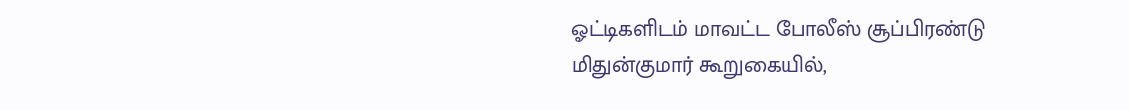ஓட்டிகளிடம் மாவட்ட போலீஸ் சூப்பிரண்டு மிதுன்குமார் கூறுகையில்,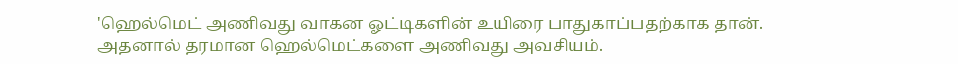'ஹெல்மெட் அணிவது வாகன ஓட்டிகளின் உயிரை பாதுகாப்பதற்காக தான். அதனால் தரமான ஹெல்மெட்களை அணிவது அவசியம்.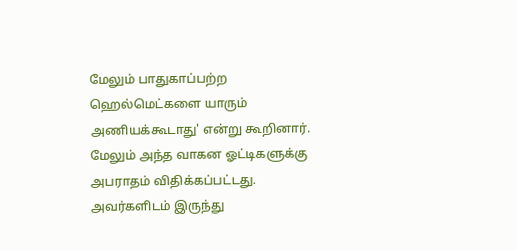மேலும் பாதுகாப்பற்ற ஹெல்மெட்களை யாரும் அணியக்கூடாது' என்று கூறினார். மேலும் அந்த வாகன ஓட்டிகளுக்கு அபராதம் விதிக்கப்பட்டது. அவர்களிடம் இருந்து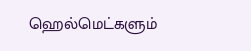ஹெல்மெட்களும்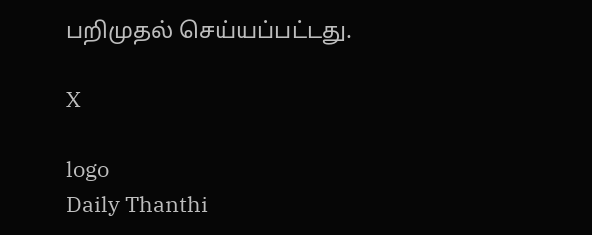பறிமுதல் செய்யப்பட்டது.

X

logo
Daily Thanthi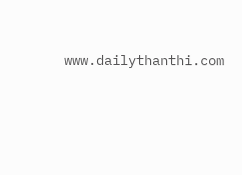www.dailythanthi.com